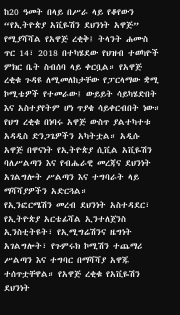ከ20 ዓመት በላይ በሥራ ላይ የቆየውን “የኢትዮጵያ አቪዬሽን ደህንነት አዋጅ” የሚያሻሻል የአዋጅ ረቂቅ፤ ትላንት ሐሙስ ጥር 14፣ 2018 በተካሄደው የህዝብ ተወካዮች ምክር ቤት ስብሰባ ላይ ቀርቧል። የአዋጅ ረቂቁ ጉዳዩ ለሚመለከታቸው የፓርላማው ቋሚ ኮሚቴዎች የተመራው፤ ውይይት ሳይካሄድበት እና አስተያየትም ሆነ ጥያቄ ሳይቀርብበት ነው።
የህግ ረቂቁ በነባሩ አዋጅ ውስጥ ያልተካተቱ አዳዲስ ድንጋጌዎችን አካትቷል። አዲሱ አዋጅ በዋናነት የኢትዮጵያ ሲቪል አቪዬሽን ባለሥልጣን እና የብሔራዊ መረጃና ደህንነት አገልግሎት ሥልጣን እና ተግባራት ላይ ማሻሻያዎችን አድርጓል።
የኢንፎርሜሽን መረብ ደህንነት አስተዳደር፣ የኢትዮጵያ አርቴፊሻል ኢንተለጀንስ ኢንስቲትዩት፣ የኢሚግሬሽንና ዜግነት አገልግሎት፣ የጉምሩክ ኮሚሽን ተጨማሪ ሥልጣን እና ተግባር በማሻሻያ አዋጁ ተሰጥቷቸዋል። የአዋጅ ረቂቁ የአቪዬሽን ደህንነት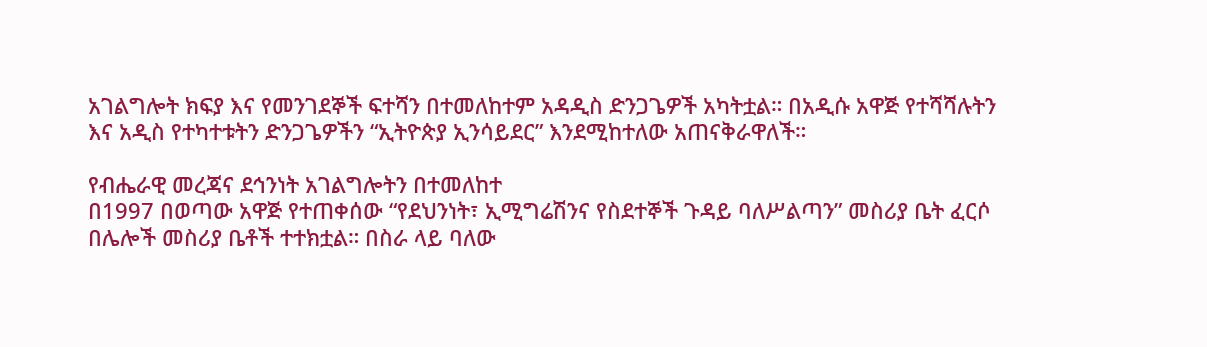አገልግሎት ክፍያ እና የመንገደኞች ፍተሻን በተመለከተም አዳዲስ ድንጋጌዎች አካትቷል። በአዲሱ አዋጅ የተሻሻሉትን እና አዲስ የተካተቱትን ድንጋጌዎችን “ኢትዮጵያ ኢንሳይደር” እንደሚከተለው አጠናቅራዋለች።

የብሔራዊ መረጃና ደኅንነት አገልግሎትን በተመለከተ
በ1997 በወጣው አዋጅ የተጠቀሰው “የደህንነት፣ ኢሚግሬሽንና የስደተኞች ጉዳይ ባለሥልጣን” መስሪያ ቤት ፈርሶ በሌሎች መስሪያ ቤቶች ተተክቷል። በስራ ላይ ባለው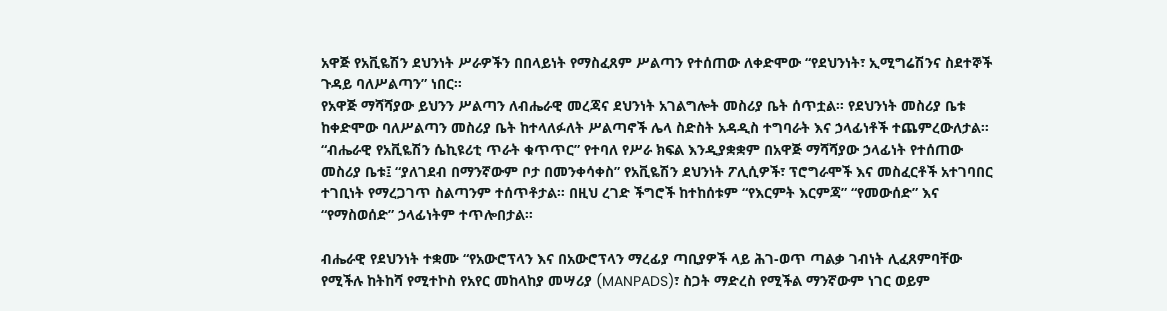አዋጅ የአቪዬሽን ደህንነት ሥራዎችን በበላይነት የማስፈጸም ሥልጣን የተሰጠው ለቀድሞው “የደህንነት፣ ኢሚግሬሽንና ስደተኞች ጉዳይ ባለሥልጣን” ነበር።
የአዋጅ ማሻሻያው ይህንን ሥልጣን ለብሔራዊ መረጃና ደህንነት አገልግሎት መስሪያ ቤት ሰጥቷል። የደህንነት መስሪያ ቤቱ ከቀድሞው ባለሥልጣን መስሪያ ቤት ከተላለፉለት ሥልጣኖች ሌላ ስድስት አዳዲስ ተግባራት እና ኃላፊነቶች ተጨምረውለታል።
“ብሔራዊ የአቪዬሽን ሴኪዩሪቲ ጥራት ቁጥጥር” የተባለ የሥራ ክፍል እንዲያቋቋም በአዋጅ ማሻሻያው ኃላፊነት የተሰጠው መስሪያ ቤቱ፤ “ያለገደብ በማንኛውም ቦታ በመንቀሳቀስ” የአቪዬሽን ደህንነት ፖሊሲዎች፣ ፕሮግራሞች እና መስፈርቶች አተገባበር ተገቢነት የማረጋገጥ ስልጣንም ተሰጥቶታል። በዚህ ረገድ ችግሮች ከተከሰቱም “የእርምት እርምጃ” “የመውሰድ” እና “የማስወሰድ” ኃላፊነትም ተጥሎበታል።

ብሔራዊ የደህንነት ተቋሙ “የአውሮፕላን እና በአውሮፕላን ማረፊያ ጣቢያዎች ላይ ሕገ-ወጥ ጣልቃ ገብነት ሊፈጸምባቸው የሚችሉ ከትከሻ የሚተኮስ የአየር መከላከያ መሣሪያ (MANPADS)፣ ስጋት ማድረስ የሚችል ማንኛውም ነገር ወይም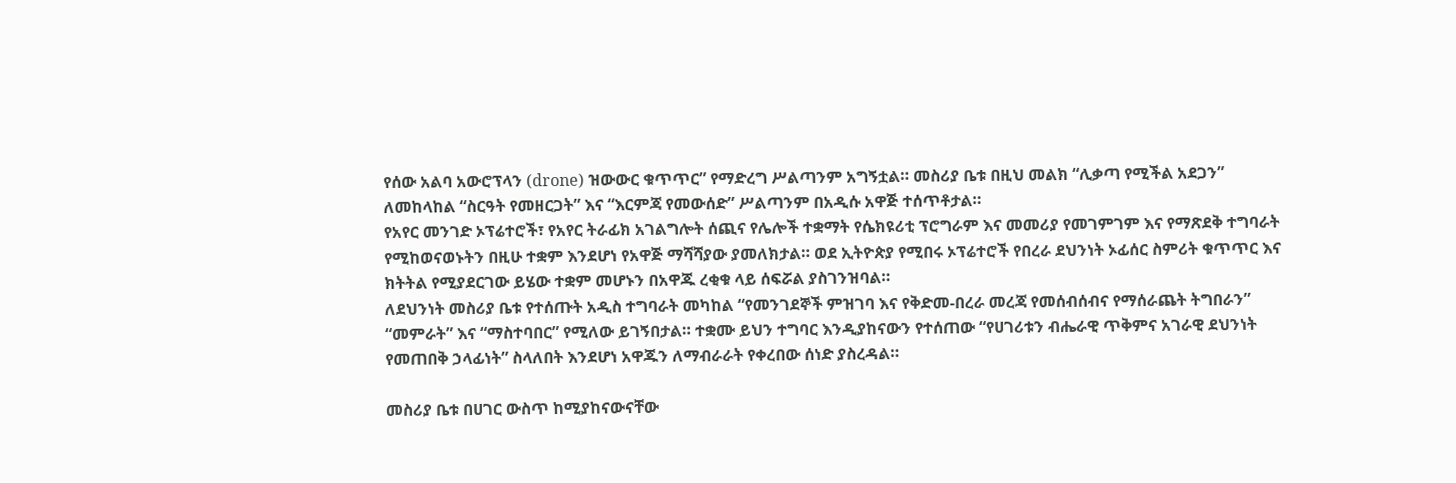የሰው አልባ አውሮፕላን (drone) ዝውውር ቁጥጥር” የማድረግ ሥልጣንም አግኝቷል። መስሪያ ቤቱ በዚህ መልክ “ሊቃጣ የሚችል አደጋን” ለመከላከል “ስርዓት የመዘርጋት” እና “እርምጃ የመውሰድ” ሥልጣንም በአዲሱ አዋጅ ተሰጥቶታል።
የአየር መንገድ ኦፕሬተሮች፣ የአየር ትራፊክ አገልግሎት ሰጪና የሌሎች ተቋማት የሴክዩሪቲ ፕሮግራም እና መመሪያ የመገምገም እና የማጽደቅ ተግባራት የሚከወናወኑትን በዚሁ ተቋም እንደሆነ የአዋጅ ማሻሻያው ያመለክታል። ወደ ኢትዮጵያ የሚበሩ ኦፕሬተሮች የበረራ ደህንነት ኦፊሰር ስምሪት ቁጥጥር እና ክትትል የሚያደርገው ይሄው ተቋም መሆኑን በአዋጁ ረቂቁ ላይ ሰፍሯል ያስገንዝባል።
ለደህንነት መስሪያ ቤቱ የተሰጡት አዲስ ተግባራት መካከል “የመንገደኞች ምዝገባ እና የቅድመ-በረራ መረጃ የመሰብሰብና የማሰራጨት ትግበራን” “መምራት” እና “ማስተባበር” የሚለው ይገኝበታል። ተቋሙ ይህን ተግባር እንዲያከናውን የተሰጠው “የሀገሪቱን ብሔራዊ ጥቅምና አገራዊ ደህንነት የመጠበቅ ኃላፊነት” ስላለበት እንደሆነ አዋጁን ለማብራራት የቀረበው ሰነድ ያስረዳል።

መስሪያ ቤቱ በሀገር ውስጥ ከሚያከናውናቸው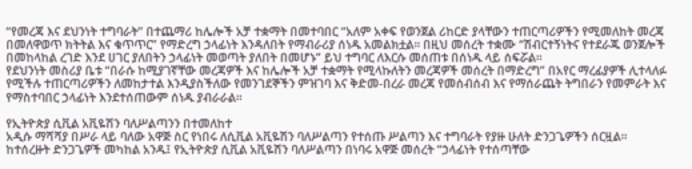“የመረጃ እና ደህንነት ተግባራት” በተጨማሪ ከሌሎች አቻ ተቋማት በመተባበር “አለም አቀፍ የወንጀል ሪከርድ ያላቸውን ተጠርጣሪዎችን የሚመለከት መረጃ በመለዋወጥ ክትትል እና ቁጥጥር” የማድረግ ኃላፊነት እንዳለበት የማብራሪያ ሰነዱ አመልክቷል። በዚህ መሰረት ተቋሙ “ሽብርተኝነትና የተደራጁ ወንጀሎች በመከላከል ረገድ እንደ ሀገር ያለበትን ኃላፊነት መወጣት ያለበት በመሆኑ” ይህ ተግባር ለእርሱ መሰጠቱ በሰነዱ ላይ ሰፍሯል።
የደህንነት መስሪያ ቤቱ “በራሱ ከሚያገኛቸው መረጃዎች እና ከሌሎች አቻ ተቋማት የሚላኩለትን መረጃዎች መሰረት በማድረግ” በአየር ማረፊያዎች ሊተላለፉ የሚችሉ ተጠርጣሪዎችን ለመከታተል እንዲያስችለው የመንገደኞችን ምዝገባ እና ቅድመ-በረራ መረጃ የመሰብሰብ እና የማሰራጨት ትግበራን የመምራት እና የማስተባበር ኃላፊነት እንደተሰጠውም ሰነዱ ያብራራል።

የኢትዮጵያ ሲቪል አቪዬሽን ባለሥልጣንን በተመለከተ
አዲሱ ማሻሻያ በሥራ ላይ ባለው አዋጅ ስር የነበሩ ለሲቪል አቪዬሽን ባለሥልጣን የተሰጡ ሥልጣን እና ተግባራት የያዙ ሁለት ድንጋጌዎችን ሰርዟል። ከተሰረዙት ድንጋጌዎች መካከል አንዱ፤ የኢትዮጵያ ሲቪል አቪዬሽን ባለሥልጣን በነባሩ አዋጅ መሰረት “ኃላፊነት የተሰጣቸው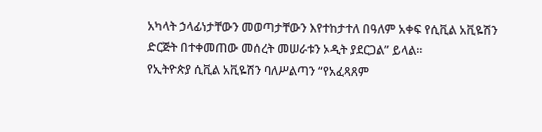አካላት ኃላፊነታቸውን መወጣታቸውን እየተከታተለ በዓለም አቀፍ የሲቪል አቪዬሽን ድርጅት በተቀመጠው መሰረት መሠራቱን ኦዲት ያደርጋል” ይላል።
የኢትዮጵያ ሲቪል አቪዬሽን ባለሥልጣን “የአፈጻጸም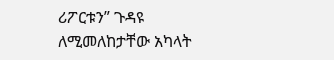ሪፖርቱን” ጉዳዩ ለሚመለከታቸው አካላት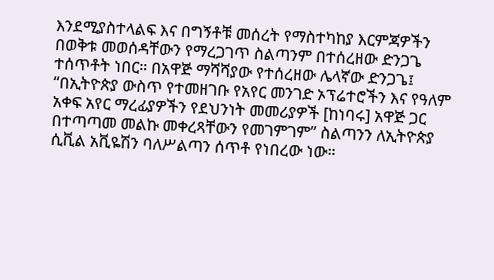እንደሚያስተላልፍ እና በግኝቶቹ መሰረት የማስተካከያ እርምጃዎችን በወቅቱ መወሰዳቸውን የማረጋገጥ ስልጣንም በተሰረዘው ድንጋጌ ተሰጥቶት ነበር። በአዋጅ ማሻሻያው የተሰረዘው ሌላኛው ድንጋጌ፤ “በኢትዮጵያ ውስጥ የተመዘገቡ የአየር መንገድ ኦፕሬተሮችን እና የዓለም አቀፍ አየር ማረፊያዎችን የደህንነት መመሪያዎች [ከነባሩ] አዋጅ ጋር በተጣጣመ መልኩ መቀረጻቸውን የመገምገም” ስልጣንን ለኢትዮጵያ ሲቪል አቪዬሽን ባለሥልጣን ሰጥቶ የነበረው ነው።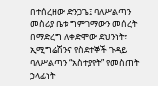በተሰረዘው ድንጋጌ፤ ባለሥልጣን መስሪያ ቤቱ ግምገማውን መሰረት በማድረግ ለቀድሞው ደህንነት፣ ኢሚግሬሽንና የስደተኞች ጉዳይ ባለሥልጣን “አስተያየት” የመስጠት ኃላፊነት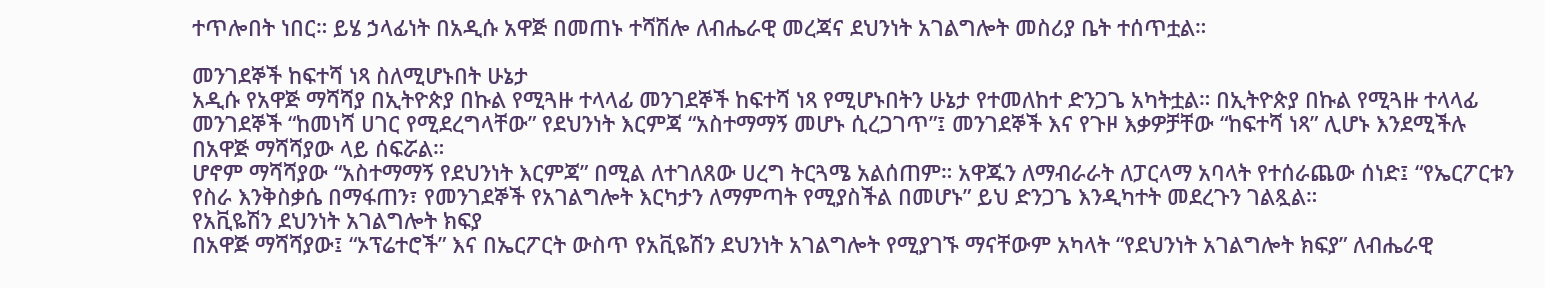ተጥሎበት ነበር። ይሄ ኃላፊነት በአዲሱ አዋጅ በመጠኑ ተሻሽሎ ለብሔራዊ መረጃና ደህንነት አገልግሎት መስሪያ ቤት ተሰጥቷል።

መንገደኞች ከፍተሻ ነጻ ስለሚሆኑበት ሁኔታ
አዲሱ የአዋጅ ማሻሻያ በኢትዮጵያ በኩል የሚጓዙ ተላላፊ መንገደኞች ከፍተሻ ነጻ የሚሆኑበትን ሁኔታ የተመለከተ ድንጋጌ አካትቷል። በኢትዮጵያ በኩል የሚጓዙ ተላላፊ መንገደኞች “ከመነሻ ሀገር የሚደረግላቸው” የደህንነት እርምጃ “አስተማማኝ መሆኑ ሲረጋገጥ”፤ መንገደኞች እና የጉዞ እቃዎቻቸው “ከፍተሻ ነጻ” ሊሆኑ እንደሚችሉ በአዋጅ ማሻሻያው ላይ ሰፍሯል።
ሆኖም ማሻሻያው “አስተማማኝ የደህንነት እርምጃ” በሚል ለተገለጸው ሀረግ ትርጓሜ አልሰጠም። አዋጁን ለማብራራት ለፓርላማ አባላት የተሰራጨው ሰነድ፤ “የኤርፖርቱን የስራ እንቅስቃሴ በማፋጠን፣ የመንገደኞች የአገልግሎት እርካታን ለማምጣት የሚያስችል በመሆኑ” ይህ ድንጋጌ እንዲካተት መደረጉን ገልጿል።
የአቪዬሽን ደህንነት አገልግሎት ክፍያ
በአዋጅ ማሻሻያው፤ “ኦፕሬተሮች” እና በኤርፖርት ውስጥ የአቪዬሽን ደህንነት አገልግሎት የሚያገኙ ማናቸውም አካላት “የደህንነት አገልግሎት ክፍያ” ለብሔራዊ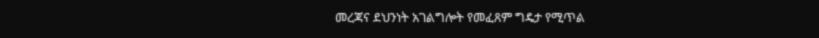መረጃና ደህንነት አገልግሎት የመፈጸም ግዴታ የሚጥል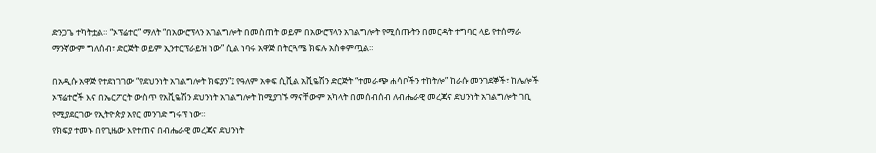ድንጋጌ ተካትቷል። “ኦፕሬተር” ማለት “በአውሮፕላን አገልግሎት በመስጠት ወይም በአውሮፕላን አገልግሎት የሚሰጡትን በመርዳት ተግባር ላይ የተሰማራ ማንኛውም ግለሰብ፣ ድርጅት ወይም ኢንተርፕራይዝ ነው” ሲል ነባሩ አዋጅ በትርጓሜ ክፍሉ አስቀምጧል።

በአዲሱ አዋጅ የተደነገገው “የደህንነት አገልግሎት ክፍያን”፤ የዓለም አቀፍ ሲቪል አቪዬሽን ድርጅት “ተመራጭ ሐሳቦችን ተከትሎ” ከራሱ መንገደኞች፣ ከሌሎች ኦፕሬተሮች እና በኤርፖርት ውስጥ የአቪዬሽን ደህንነት አገልግሎት ከሚያገኙ ማናቸውም አካላት በመሰብሰብ ለብሔራዊ መረጃና ደህንነት አገልግሎት ገቢ የሚያደርገው የኢትዮጵያ አየር መንገድ ግሩፕ ነው።
የክፍያ ተመኑ በየጊዜው እየተጠና በብሔራዊ መረጃና ደህንነት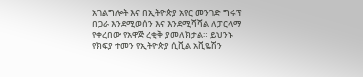አገልግሎት እና በኢትዮጵያ አየር መንገድ ግሩፕ በጋራ እንደሚወሰን እና እንደሚሻሻል ለፓርላማ የቀረበው የአዋጅ ረቂቅ ያመለክታል። ይህንኑ የክፍያ ተመን የኢትዮጵያ ሲቪል አቪዬሽን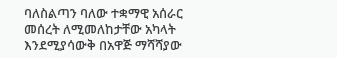ባለስልጣን ባለው ተቋማዊ አሰራር መሰረት ለሚመለከታቸው አካላት እንደሚያሳውቅ በአዋጅ ማሻሻያው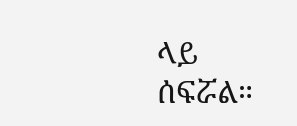ላይ ሰፍሯል።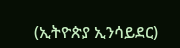(ኢትዮጵያ ኢንሳይደር)